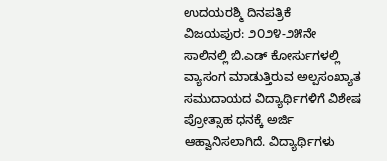ಉದಯರಶ್ಮಿ ದಿನಪತ್ರಿಕೆ
ವಿಜಯಪುರ: ೨೦೨೪-೨೫ನೇ ಸಾಲಿನಲ್ಲಿ ಬಿ.ಎಡ್ ಕೋರ್ಸುಗಳಲ್ಲಿ ವ್ಯಾಸಂಗ ಮಾಡುತ್ತಿರುವ ಅಲ್ಪಸಂಖ್ಯಾತ ಸಮುದಾಯದ ವಿದ್ಯಾರ್ಥಿಗಳಿಗೆ ವಿಶೇಷ ಪ್ರೋತ್ಸಾಹ ಧನಕ್ಕೆ ಅರ್ಜಿ ಆಹ್ವಾನಿಸಲಾಗಿದೆ. ವಿದ್ಯಾರ್ಥಿಗಳು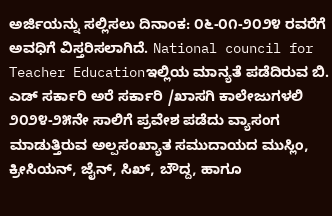ಅರ್ಜಿಯನ್ನು ಸಲ್ಲಿಸಲು ದಿನಾಂಕ: ೦೬-೦೧-೨೦೨೪ ರವರೆಗೆ ಅವಧಿಗೆ ವಿಸ್ತರಿಸಲಾಗಿದೆ. National council for Teacher Educationಇಲ್ಲಿಯ ಮಾನ್ಯತೆ ಪಡೆದಿರುವ ಬಿ. ಎಡ್ ಸರ್ಕಾರಿ ಅರೆ ಸರ್ಕಾರಿ /ಖಾಸಗಿ ಕಾಲೇಜುಗಳಲಿ ೨೦೨೪-೨೫ನೇ ಸಾಲಿಗೆ ಪ್ರವೇಶ ಪಡೆದು ವ್ಯಾಸಂಗ ಮಾಡುತ್ತಿರುವ ಅಲ್ಪಸಂಖ್ಯಾತ ಸಮುದಾಯದ ಮುಸ್ಲಿಂ, ಕ್ರೀಸಿಯನ್, ಜೈನ್, ಸಿಖ್, ಬೌದ್ದ, ಹಾಗೂ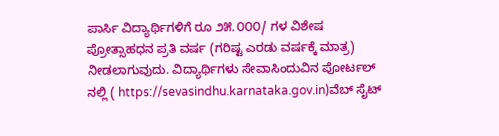ಪಾರ್ಸಿ ವಿದ್ಯಾರ್ಥಿಗಳಿಗೆ ರೂ ೨೫.೦೦೦/ ಗಳ ವಿಶೇಷ ಪ್ರೋತ್ಸಾಹಧನ ಪ್ರತಿ ವರ್ಷ (ಗರಿಷ್ಟ ಎರಡು ವರ್ಷಕ್ಕೆ ಮಾತ್ರ) ನೀಡಲಾಗುವುದು. ವಿದ್ಯಾರ್ಥಿಗಳು ಸೇವಾಸಿಂದುವಿನ ಪೋರ್ಟಲ್ ನಲ್ಲಿ ( https://sevasindhu.karnataka.gov.in)ವೆಬ್ ಸೈಟ್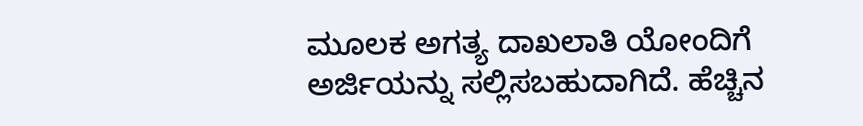ಮೂಲಕ ಅಗತ್ಯ ದಾಖಲಾತಿ ಯೋಂದಿಗೆ ಅರ್ಜಿಯನ್ನು ಸಲ್ಲಿಸಬಹುದಾಗಿದೆ. ಹೆಚ್ಚಿನ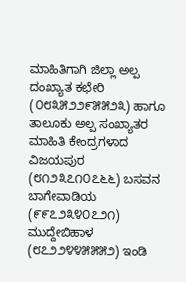ಮಾಹಿತಿಗಾಗಿ ಜಿಲ್ಲಾ ಅಲ್ಪ ದಂಖ್ಯಾತ ಕಛೇರಿ (೦೮೩೫೨೨೯೫೫೨೩) ಹಾಗೂ ತಾಲೂಕು ಅಲ್ಪ ಸಂಖ್ಯಾತರ ಮಾಹಿತಿ ಕೇಂದ್ರಗಳಾದ ವಿಜಯಪುರ (೮೧೨೩೭೧೦೭೬೬) ಬಸವನ ಬಾಗೇವಾಡಿಯ (೯೯೭೨೩೪೦೭೨೧) ಮುದ್ದೇಬಿಹಾಳ (೮೭೨೨೪೪೫೫೫೨) ಇಂಡಿ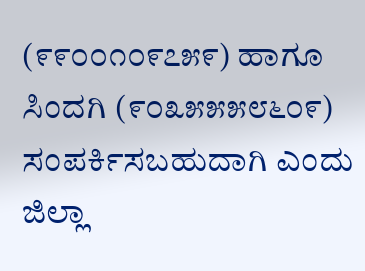(೯೯೦೦೧೦೯೭೫೯) ಹಾಗೂ ಸಿಂದಗಿ (೯೦೩೫೫೫೮೬೦೯) ಸಂಪರ್ಕಿಸಬಹುದಾಗಿ ಎಂದು ಜಿಲ್ಲಾ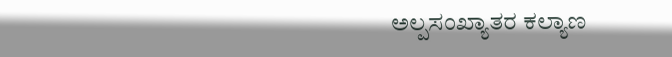ಅಲ್ಪಸಂಖ್ಯಾತರ ಕಲ್ಯಾಣ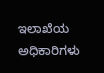ಇಲಾಖೆಯ ಅಧಿಕಾರಿಗಳು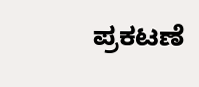ಪ್ರಕಟಣೆ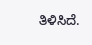ತಿಳಿಸಿದೆ.